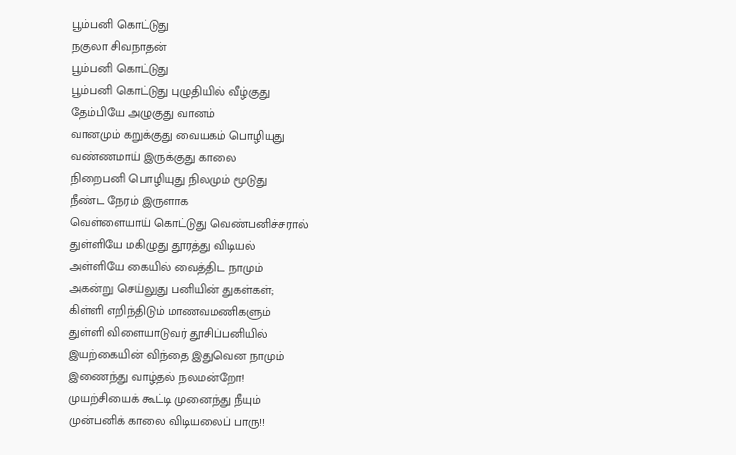பூம்பனி கொட்டுது
நகுலா சிவநாதன்
பூம்பனி கொட்டுது
பூம்பனி கொட்டுது புழுதியில் வீழ்குது
தேம்பியே அழுகுது வானம்
வானமும் கறுக்குது வையகம் பொழியுது
வண்ணமாய் இருக்குது காலை
நிறைபனி பொழியுது நிலமும் மூடுது
நீண்ட நேரம் இருளாக
வெள்ளையாய் கொட்டுது வெண்பனிச்சரால்
துள்ளியே மகிழுது தூரத்து விடியல்
அள்ளியே கையில் வைத்திட நாமும்
அகன்று செய்லுது பனியின் துகள்கள்;
கிள்ளி எறிந்திடும் மாணவமணிகளும்
துள்ளி விளையாடுவர் தூசிப்பனியில்
இயற்கையின் விந்தை இதுவென நாமும்
இணைந்து வாழ்தல் நலமன்றோ!
முயற்சியைக் கூட்டி முனைந்து நீயும்
முன்பனிக் காலை விடியலைப் பாரு!!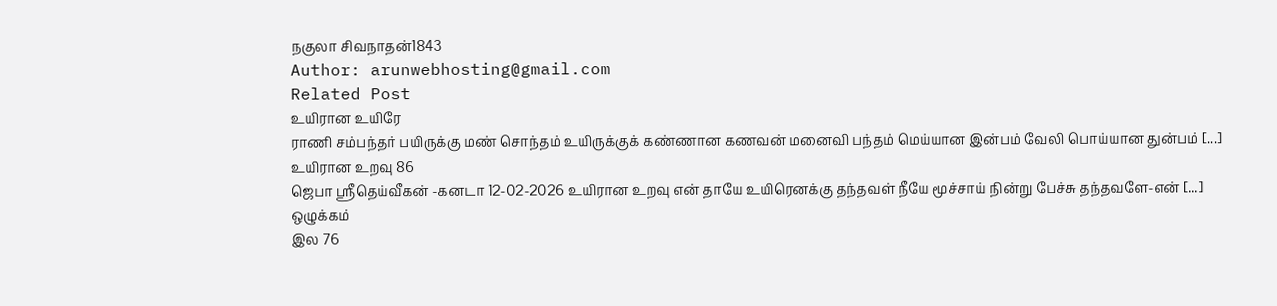நகுலா சிவநாதன்1843
Author: arunwebhosting@gmail.com
Related Post
உயிரான உயிரே
ராணி சம்பந்தர் பயிருக்கு மண் சொந்தம் உயிருக்குக் கண்ணான கணவன் மனைவி பந்தம் மெய்யான இன்பம் வேலி பொய்யான துன்பம் [...]
உயிரான உறவு 86
ஜெபா ஸ்ரீதெய்வீகன் -கனடா 12-02-2026 உயிரான உறவு என் தாயே உயிரெனக்கு தந்தவள் நீயே மூச்சாய் நின்று பேச்சு தந்தவளே-என் [...]
ஒழுக்கம்
இல 76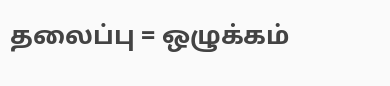தலைப்பு = ஒழுக்கம்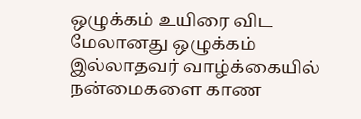ஒழுக்கம் உயிரை விட மேலானது ஒழுக்கம் இல்லாதவர் வாழ்க்கையில் நன்மைகளை காண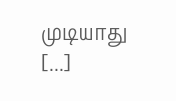முடியாது [...]